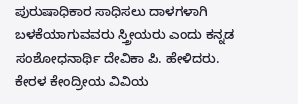ಪುರುಷಾಧಿಕಾರ ಸಾಧಿಸಲು ದಾಳಗಳಾಗಿ ಬಳಕೆಯಾಗುವವರು ಸ್ತ್ರೀಯರು ಎಂದು ಕನ್ನಡ ಸಂಶೋಧನಾರ್ಥಿ ದೇವಿಕಾ ಪಿ. ಹೇಳಿದರು.
ಕೇರಳ ಕೇಂದ್ರೀಯ ವಿವಿಯ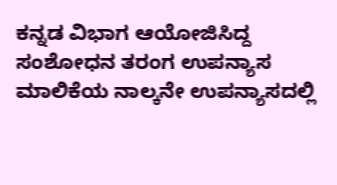ಕನ್ನಡ ವಿಭಾಗ ಆಯೋಜಿಸಿದ್ದ ಸಂಶೋಧನ ತರಂಗ ಉಪನ್ಯಾಸ ಮಾಲಿಕೆಯ ನಾಲ್ಕನೇ ಉಪನ್ಯಾಸದಲ್ಲಿ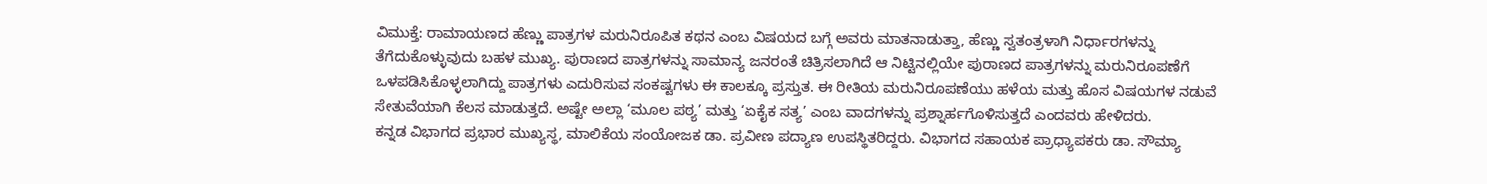ವಿಮುಕ್ತೆ: ರಾಮಾಯಣದ ಹೆಣ್ಣು ಪಾತ್ರಗಳ ಮರುನಿರೂಪಿತ ಕಥನ ಎಂಬ ವಿಷಯದ ಬಗ್ಗೆ ಅವರು ಮಾತನಾಡುತ್ತಾ, ಹೆಣ್ಣು ಸ್ವತಂತ್ರಳಾಗಿ ನಿರ್ಧಾರಗಳನ್ನು ತೆಗೆದುಕೊಳ್ಳುವುದು ಬಹಳ ಮುಖ್ಯ. ಪುರಾಣದ ಪಾತ್ರಗಳನ್ನು ಸಾಮಾನ್ಯ ಜನರಂತೆ ಚಿತ್ರಿಸಲಾಗಿದೆ ಆ ನಿಟ್ಟಿನಲ್ಲಿಯೇ ಪುರಾಣದ ಪಾತ್ರಗಳನ್ನು ಮರುನಿರೂಪಣೆಗೆ ಒಳಪಡಿಸಿಕೊಳ್ಳಲಾಗಿದ್ದು ಪಾತ್ರಗಳು ಎದುರಿಸುವ ಸಂಕಷ್ಟಗಳು ಈ ಕಾಲಕ್ಕೂ ಪ್ರಸ್ತುತ. ಈ ರೀತಿಯ ಮರುನಿರೂಪಣೆಯು ಹಳೆಯ ಮತ್ತು ಹೊಸ ವಿಷಯಗಳ ನಡುವೆ ಸೇತುವೆಯಾಗಿ ಕೆಲಸ ಮಾಡುತ್ತದೆ. ಅಷ್ಟೇ ಅಲ್ಲಾ ‘ಮೂಲ ಪಠ್ಯ’ ಮತ್ತು ‘ಏಕೈಕ ಸತ್ಯ’ ಎಂಬ ವಾದಗಳನ್ನು ಪ್ರಶ್ನಾರ್ಹಗೊಳಿಸುತ್ತದೆ ಎಂದವರು ಹೇಳಿದರು.
ಕನ್ನಡ ವಿಭಾಗದ ಪ್ರಭಾರ ಮುಖ್ಯಸ್ಥ, ಮಾಲಿಕೆಯ ಸಂಯೋಜಕ ಡಾ. ಪ್ರವೀಣ ಪದ್ಯಾಣ ಉಪಸ್ಥಿತರಿದ್ದರು. ವಿಭಾಗದ ಸಹಾಯಕ ಪ್ರಾಧ್ಯಾಪಕರು ಡಾ. ಸೌಮ್ಯಾ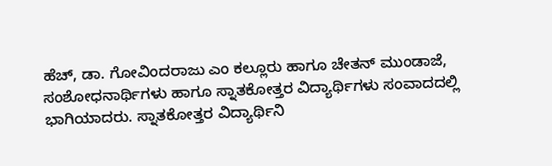ಹೆಚ್, ಡಾ. ಗೋವಿಂದರಾಜು ಎಂ ಕಲ್ಲೂರು ಹಾಗೂ ಚೇತನ್ ಮುಂಡಾಜೆ, ಸಂಶೋಧನಾರ್ಥಿಗಳು ಹಾಗೂ ಸ್ನಾತಕೋತ್ತರ ವಿದ್ಯಾರ್ಥಿಗಳು ಸಂವಾದದಲ್ಲಿ ಭಾಗಿಯಾದರು. ಸ್ನಾತಕೋತ್ತರ ವಿದ್ಯಾರ್ಥಿನಿ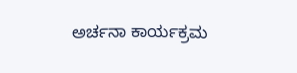ಅರ್ಚನಾ ಕಾರ್ಯಕ್ರಮ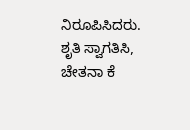ನಿರೂಪಿಸಿದರು. ಶೃತಿ ಸ್ವಾಗತಿಸಿ, ಚೇತನಾ ಕೆ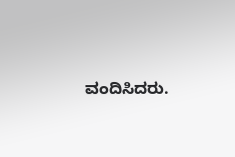ವಂದಿಸಿದರು.